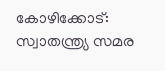കോഴിക്കോട്: സ്വാതന്ത്ര്യ സമര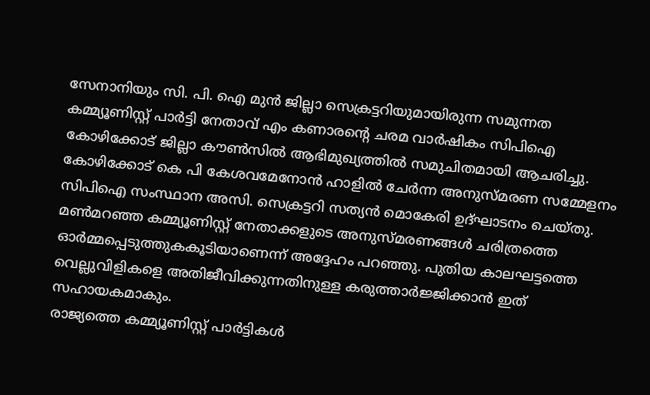സേനാനിയും സി. പി. ഐ മുൻ ജില്ലാ സെക്രട്ടറിയുമായിരുന്ന സമുന്നത കമ്മ്യൂണിസ്റ്റ് പാർട്ടി നേതാവ് എം കണാരൻ്റെ ചരമ വാർഷികം സിപിഐ കോഴിക്കോട് ജില്ലാ കൗൺസിൽ ആഭിമുഖ്യത്തിൽ സമുചിതമായി ആചരിച്ചു.
കോഴിക്കോട് കെ പി കേശവമേനോൻ ഹാളിൽ ചേർന്ന അനുസ്മരണ സമ്മേളനം സിപിഐ സംസ്ഥാന അസി. സെക്രട്ടറി സത്യൻ മൊകേരി ഉദ്ഘാടനം ചെയ്തു.
മൺമറഞ്ഞ കമ്മ്യൂണിസ്റ്റ് നേതാക്കളുടെ അനുസ്മരണങ്ങൾ ചരിത്രത്തെ ഓർമ്മപ്പെടുത്തുകകൂടിയാണെന്ന് അദ്ദേഹം പറഞ്ഞു. പുതിയ കാലഘട്ടത്തെ വെല്ലുവിളികളെ അതിജീവിക്കുന്നതിനുള്ള കരുത്താർജ്ജിക്കാൻ ഇത് സഹായകമാകും.
രാജ്യത്തെ കമ്മ്യൂണിസ്റ്റ് പാർട്ടികൾ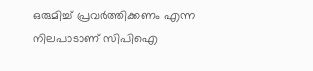ഒരുമിച്ച് പ്രവർത്തിക്കണം എന്ന നിലപാടാണ് സിപിഐ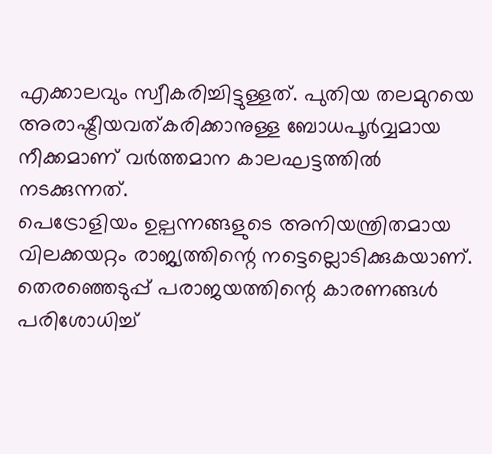എക്കാലവും സ്വീകരിച്ചിട്ടുള്ളത്. പുതിയ തലമുറയെ അരാഷ്ട്രീയവത്കരിക്കാനുള്ള ബോധപൂർവ്വമായ നീക്കമാണ് വർത്തമാന കാലഘട്ടത്തിൽ നടക്കുന്നത്.
പെട്രോളിയം ഉല്പന്നങ്ങളുടെ അനിയന്ത്രിതമായ വിലക്കയറ്റം രാജ്യത്തിന്റെ നട്ടെല്ലൊടിക്കുകയാണ്. തെരഞ്ഞെടുപ്പ് പരാജയത്തിന്റെ കാരണങ്ങൾ പരിശോധിച്ച്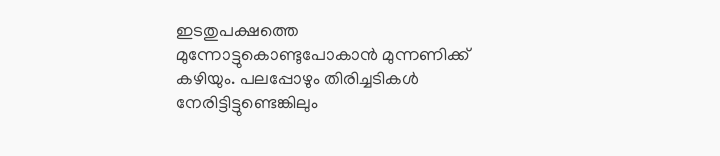ഇടതുപക്ഷത്തെ മുന്നോട്ടുകൊണ്ടുപോകാൻ മുന്നണിക്ക് കഴിയും. പലപ്പോഴും തിരിച്ചടികൾ നേരിട്ടിട്ടുണ്ടെങ്കിലും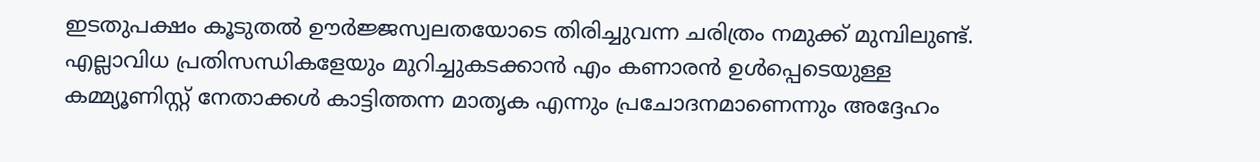ഇടതുപക്ഷം കൂടുതൽ ഊർജ്ജസ്വലതയോടെ തിരിച്ചുവന്ന ചരിത്രം നമുക്ക് മുമ്പിലുണ്ട്.
എല്ലാവിധ പ്രതിസന്ധികളേയും മുറിച്ചുകടക്കാൻ എം കണാരൻ ഉൾപ്പെടെയുള്ള കമ്മ്യൂണിസ്റ്റ് നേതാക്കൾ കാട്ടിത്തന്ന മാതൃക എന്നും പ്രചോദനമാണെന്നും അദ്ദേഹം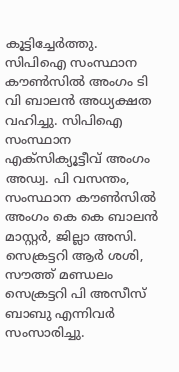കൂട്ടിച്ചേർത്തു.
സിപിഐ സംസ്ഥാന കൗൺസിൽ അംഗം ടി വി ബാലൻ അധ്യക്ഷത വഹിച്ചു. സിപിഐ സംസ്ഥാന എക്സിക്യൂട്ടീവ് അംഗം അഡ്വ. പി വസന്തം, സംസ്ഥാന കൗൺസിൽ അംഗം കെ കെ ബാലൻ മാസ്റ്റർ, ജില്ലാ അസി. സെക്രട്ടറി ആർ ശശി, സൗത്ത് മണ്ഡലം സെക്രട്ടറി പി അസീസ് ബാബു എന്നിവർ സംസാരിച്ചു.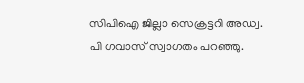സിപിഐ ജില്ലാ സെക്രട്ടറി അഡ്വ. പി ഗവാസ് സ്വാഗതം പറഞ്ഞു.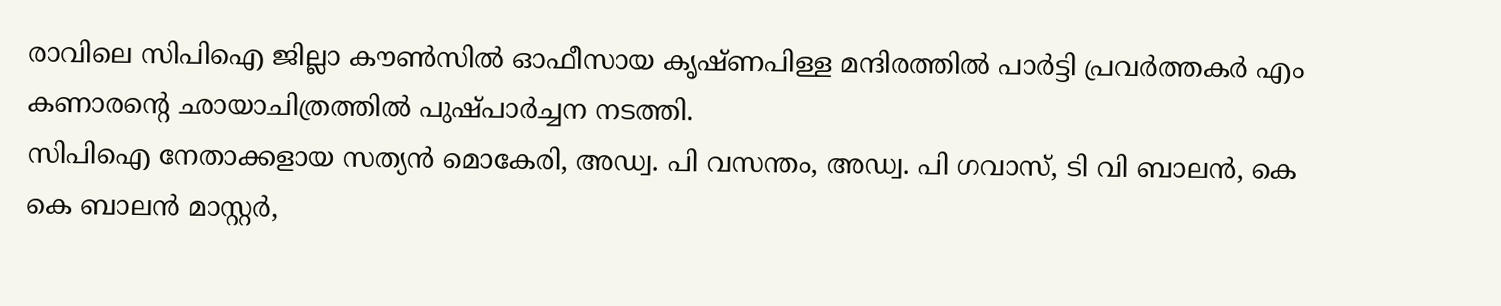രാവിലെ സിപിഐ ജില്ലാ കൗൺസിൽ ഓഫീസായ കൃഷ്ണപിള്ള മന്ദിരത്തിൽ പാർട്ടി പ്രവർത്തകർ എം കണാരന്റെ ഛായാചിത്രത്തിൽ പുഷ്പാർച്ചന നടത്തി.
സിപിഐ നേതാക്കളായ സത്യൻ മൊകേരി, അഡ്വ. പി വസന്തം, അഡ്വ. പി ഗവാസ്, ടി വി ബാലൻ, കെ കെ ബാലൻ മാസ്റ്റർ,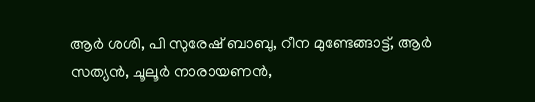ആർ ശശി, പി സുരേഷ് ബാബു, റീന മുണ്ടേങ്ങാട്ട്, ആർ സത്യൻ, ചൂലൂർ നാരായണൻ,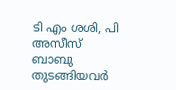ടി എം ശശി, പി അസീസ് ബാബു തുടങ്ങിയവർ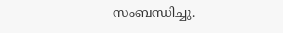സംബന്ധിച്ചു.